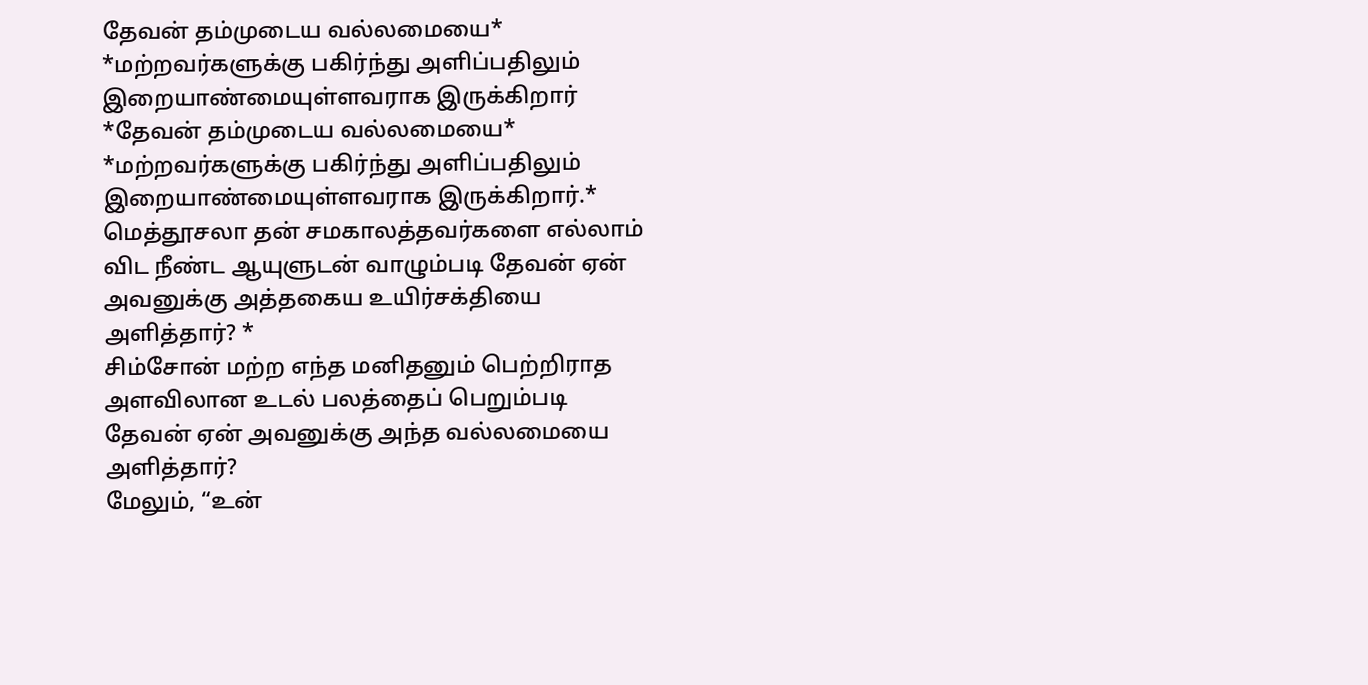தேவன் தம்முடைய வல்லமையை* *மற்றவர்களுக்கு பகிர்ந்து அளிப்பதிலும் இறையாண்மையுள்ளவராக இருக்கிறார்
*தேவன் தம்முடைய வல்லமையை* *மற்றவர்களுக்கு பகிர்ந்து அளிப்பதிலும் இறையாண்மையுள்ளவராக இருக்கிறார்.*
மெத்தூசலா தன் சமகாலத்தவர்களை எல்லாம் விட நீண்ட ஆயுளுடன் வாழும்படி தேவன் ஏன் அவனுக்கு அத்தகைய உயிர்சக்தியை அளித்தார்? *
சிம்சோன் மற்ற எந்த மனிதனும் பெற்றிராத அளவிலான உடல் பலத்தைப் பெறும்படி தேவன் ஏன் அவனுக்கு அந்த வல்லமையை அளித்தார்?
மேலும், “உன்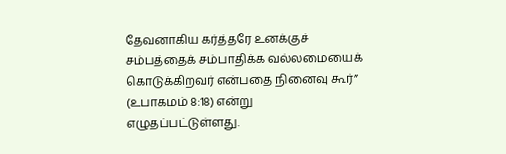தேவனாகிய கர்த்தரே உனக்குச் சம்பத்தைக் சம்பாதிக்க வல்லமையைக் கொடுக்கிறவர் என்பதை நினைவு கூர்” (உபாகமம் 8:18) என்று எழுதப்பட்டுள்ளது.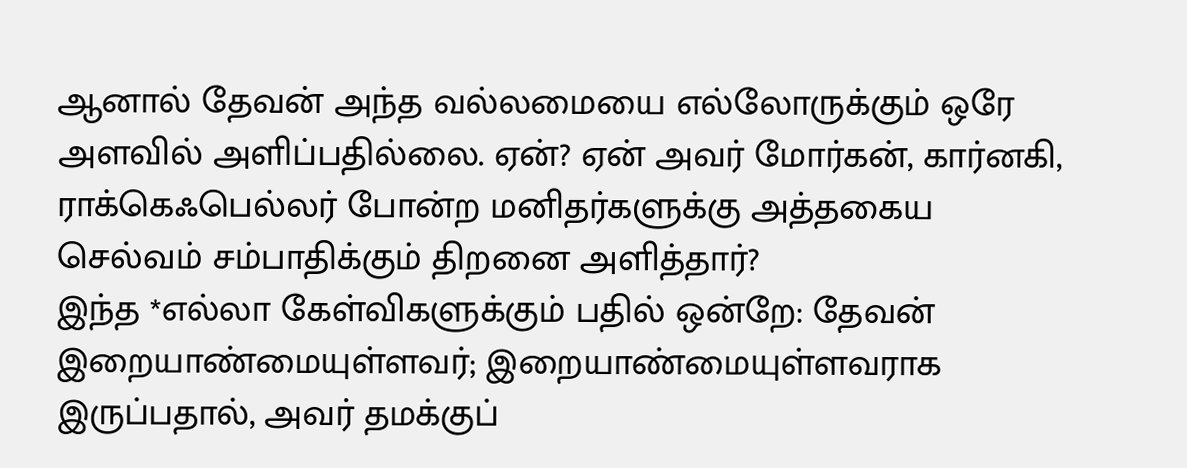ஆனால் தேவன் அந்த வல்லமையை எல்லோருக்கும் ஒரே அளவில் அளிப்பதில்லை. ஏன்? ஏன் அவர் மோர்கன், கார்னகி, ராக்கெஃபெல்லர் போன்ற மனிதர்களுக்கு அத்தகைய செல்வம் சம்பாதிக்கும் திறனை அளித்தார்?
இந்த *எல்லா கேள்விகளுக்கும் பதில் ஒன்றே: தேவன் இறையாண்மையுள்ளவர்; இறையாண்மையுள்ளவராக இருப்பதால், அவர் தமக்குப்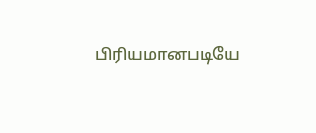பிரியமானபடியே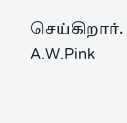செய்கிறார்.
A.W.Pink